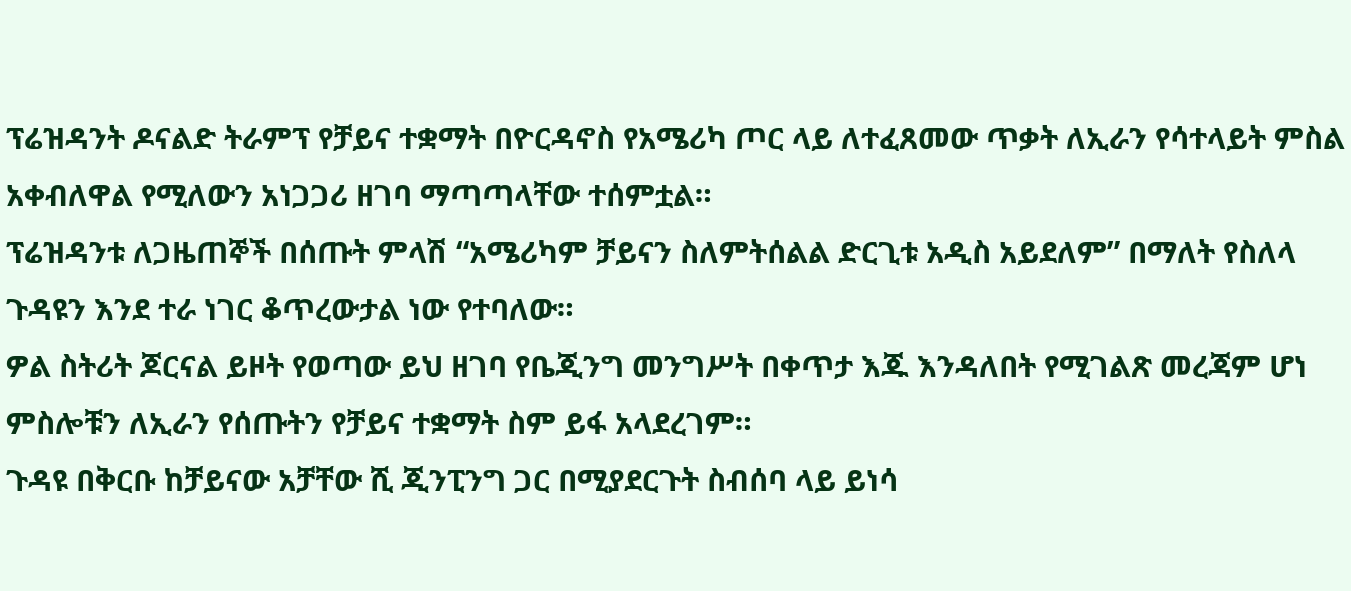ፕሬዝዳንት ዶናልድ ትራምፕ የቻይና ተቋማት በዮርዳኖስ የአሜሪካ ጦር ላይ ለተፈጸመው ጥቃት ለኢራን የሳተላይት ምስል አቀብለዋል የሚለውን አነጋጋሪ ዘገባ ማጣጣላቸው ተሰምቷል።
ፕሬዝዳንቱ ለጋዜጠኞች በሰጡት ምላሽ “አሜሪካም ቻይናን ስለምትሰልል ድርጊቱ አዲስ አይደለም” በማለት የስለላ ጉዳዩን እንደ ተራ ነገር ቆጥረውታል ነው የተባለው።
ዎል ስትሪት ጆርናል ይዞት የወጣው ይህ ዘገባ የቤጂንግ መንግሥት በቀጥታ እጁ እንዳለበት የሚገልጽ መረጃም ሆነ ምስሎቹን ለኢራን የሰጡትን የቻይና ተቋማት ስም ይፋ አላደረገም።
ጉዳዩ በቅርቡ ከቻይናው አቻቸው ሺ ጂንፒንግ ጋር በሚያደርጉት ስብሰባ ላይ ይነሳ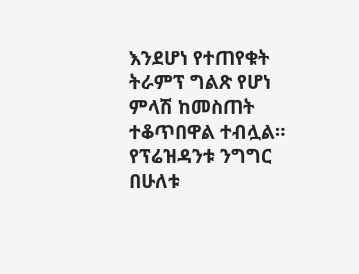እንደሆነ የተጠየቁት ትራምፕ ግልጽ የሆነ ምላሽ ከመስጠት ተቆጥበዋል ተብሏል።
የፕሬዝዳንቱ ንግግር በሁለቱ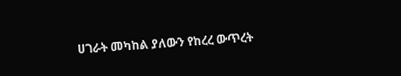ሀገራት መካከል ያለውን የከረረ ውጥረት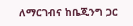ለማርገብና ከቤጂንግ ጋር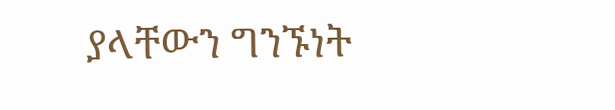ያላቸውን ግንኙነት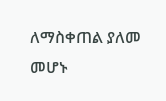ለማስቀጠል ያለመ መሆኑ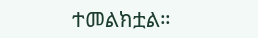ተመልክቷል።